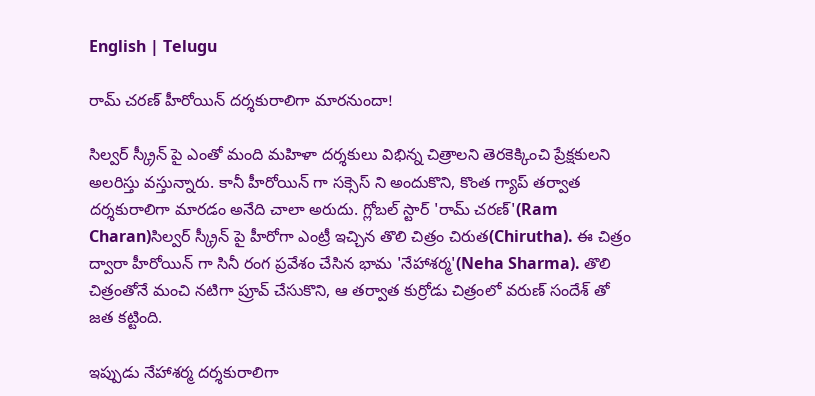English | Telugu

రామ్ చరణ్ హీరోయిన్ దర్శకురాలిగా మారనుందా!

సిల్వర్ స్క్రీన్ పై ఎంతో మంది మహిళా దర్శకులు విభిన్న చిత్రాలని తెరకెక్కించి ప్రేక్షకులని అలరిస్తు వస్తున్నారు. కానీ హీరోయిన్ గా సక్సెస్ ని అందుకొని, కొంత గ్యాప్ తర్వాత దర్శకురాలిగా మారడం అనేది చాలా అరుదు. గ్లోబల్ స్టార్ 'రామ్ చరణ్'(Ram Charan)సిల్వర్ స్క్రీన్ పై హీరోగా ఎంట్రీ ఇచ్చిన తొలి చిత్రం చిరుత(Chirutha). ఈ చిత్రం ద్వారా హీరోయిన్ గా సినీ రంగ ప్రవేశం చేసిన భామ 'నేహాశర్మ'(Neha Sharma). తొలి చిత్రంతోనే మంచి నటిగా ప్రూవ్ చేసుకొని, ఆ తర్వాత కుర్రోడు చిత్రంలో వరుణ్ సందేశ్ తో జత కట్టింది.

ఇప్పుడు నేహాశర్మ దర్శకురాలిగా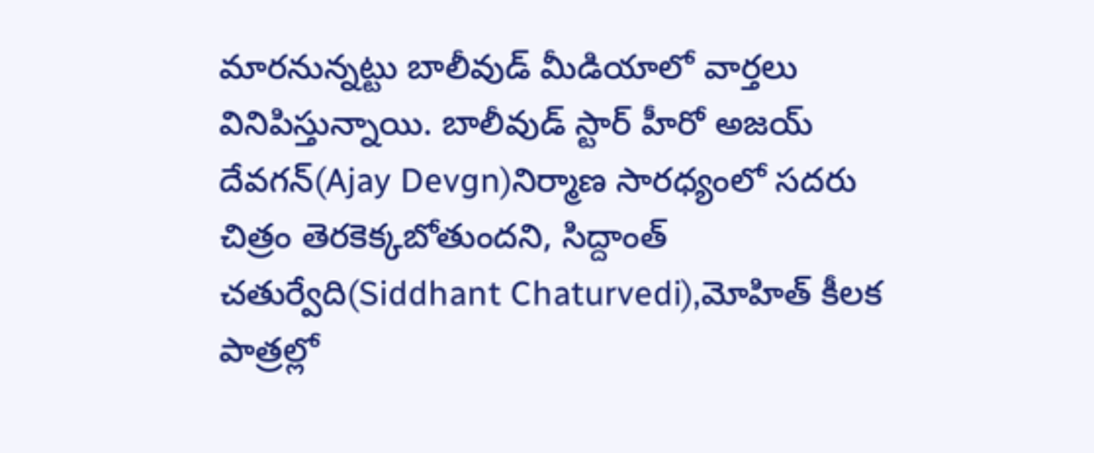మారనున్నట్టు బాలీవుడ్ మీడియాలో వార్తలు వినిపిస్తున్నాయి. బాలీవుడ్ స్టార్ హీరో అజయ్ దేవగన్(Ajay Devgn)నిర్మాణ సారధ్యంలో సదరు చిత్రం తెరకెక్కబోతుందని, సిద్దాంత్ చతుర్వేది(Siddhant Chaturvedi),మోహిత్ కీలక పాత్రల్లో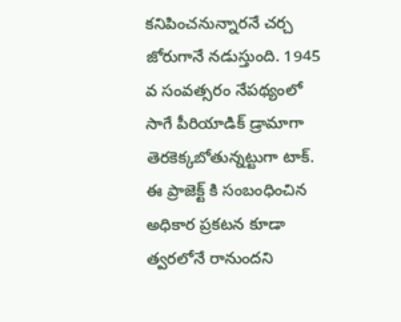కనిపించనున్నారనే చర్చ జోరుగానే నడుస్తుంది. 1945 వ సంవత్సరం నేపథ్యంలో సాగే పీరియాడిక్ డ్రామాగా తెరకెక్కబోతున్నట్టుగా టాక్. ఈ ప్రాజెక్ట్ కి సంబంధించిన అధికార ప్రకటన కూడా త్వరలోనే రానుందని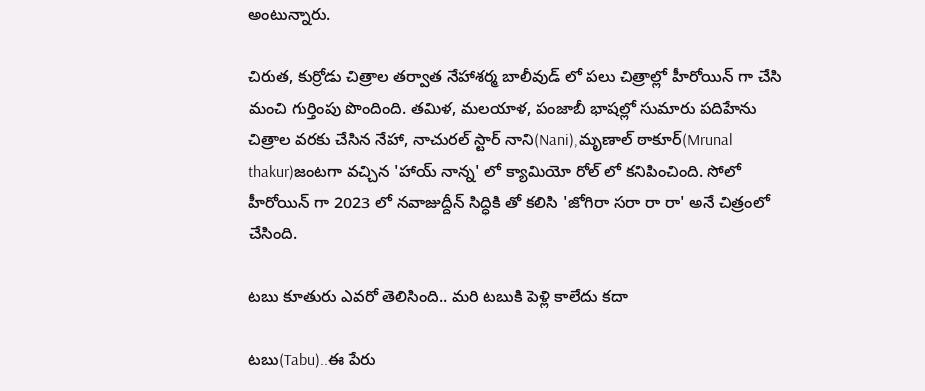అంటున్నారు.

చిరుత, కుర్రోడు చిత్రాల తర్వాత నేహాశర్మ బాలీవుడ్ లో పలు చిత్రాల్లో హీరోయిన్ గా చేసి మంచి గుర్తింపు పొందింది. తమిళ, మలయాళ, పంజాబీ భాషల్లో సుమారు పదిహేను చిత్రాల వరకు చేసిన నేహా, నాచురల్ స్టార్ నాని(Nani),మృణాల్ ఠాకూర్(Mrunal thakur)జంటగా వచ్చిన 'హాయ్ నాన్న' లో క్యామియో రోల్ లో కనిపించింది. సోలో హీరోయిన్ గా 2023 లో నవాజుద్దీన్ సిద్ధికి తో కలిసి 'జోగిరా సరా రా రా' అనే చిత్రంలో చేసింది.

టబు కూతురు ఎవరో తెలిసింది.. మరి టబుకి పెళ్లి కాలేదు కదా

టబు(Tabu)..ఈ పేరు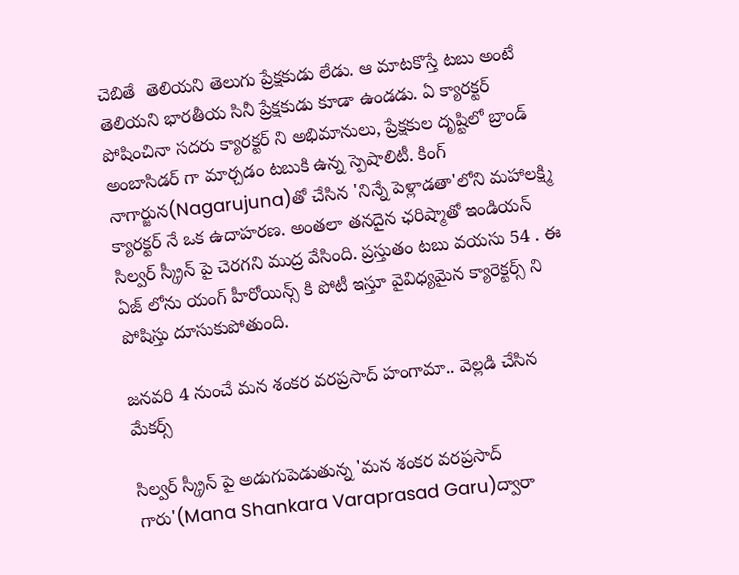చెబితే  తెలియని తెలుగు ప్రేక్షకుడు లేడు. ఆ మాటకొస్తే టబు అంటే తెలియని భారతీయ సినీ ప్రేక్షకుడు కూడా ఉండడు. ఏ క్యారక్టర్ పోషించినా సదరు క్యారక్టర్ ని అభిమానులు, ప్రేక్షకుల దృష్టిలో బ్రాండ్ అంబాసిడర్ గా మార్చడం టబుకి ఉన్న స్పెషాలిటీ. కింగ్ నాగార్జున(Nagarujuna)తో చేసిన 'నిన్నే పెళ్లాడతా'లోని మహాలక్ష్మి క్యారక్టర్ నే ఒక ఉదాహరణ. అంతలా తనదైన ఛరిష్మాతో ఇండియన్ సిల్వర్ స్క్రీన్ పై చెరగని ముద్ర వేసింది. ప్రస్తుతం టబు వయసు 54 . ఈ ఏజ్ లోను యంగ్ హీరోయిన్స్ కి పోటీ ఇస్తూ వైవిధ్యమైన క్యారెక్టర్స్ ని పోషిస్తు దూసుకుపోతుంది.

జనవరి 4 నుంచే మన శంకర వరప్రసాద్ హంగామా.. వెల్లడి చేసిన మేకర్స్

సిల్వర్ స్క్రీన్ పై అడుగుపెడుతున్న 'మన శంకర వరప్రసాద్ గారు'(Mana Shankara Varaprasad Garu)ద్వారా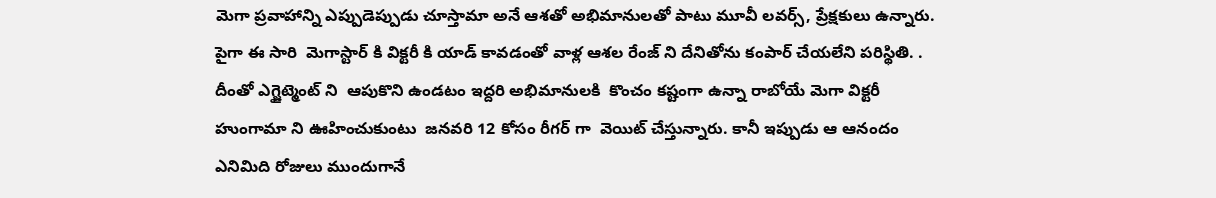మెగా ప్రవాహాన్ని ఎప్పుడెప్పుడు చూస్తామా అనే ఆశతో అభిమానులతో పాటు మూవీ లవర్స్, ప్రేక్షకులు ఉన్నారు. పైగా ఈ సారి  మెగాస్టార్ కి విక్టరీ కి యాడ్ కావడంతో వాళ్ల ఆశల రేంజ్ ని దేనితోను కంపార్ చేయలేని పరిస్థితి. . దీంతో ఎగ్జైట్మెంట్ ని  ఆపుకొని ఉండటం ఇద్దరి అభిమానులకి  కొంచం కష్టంగా ఉన్నా రాబోయే మెగా విక్టరీ హుంగామా ని ఊహించుకుంటు  జనవరి 12 కోసం రీగర్ గా  వెయిట్ చేస్తున్నారు. కానీ ఇప్పుడు ఆ ఆనందం ఎనిమిది రోజులు ముందుగానే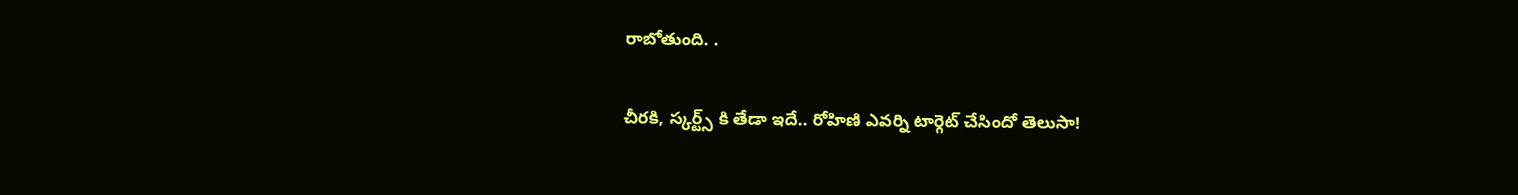రాబోతుంది. .

చీరకి, స్కర్ట్స్ కి తేడా ఇదే.. రోహిణి ఎవర్ని టార్గెట్ చేసిందో తెలుసా!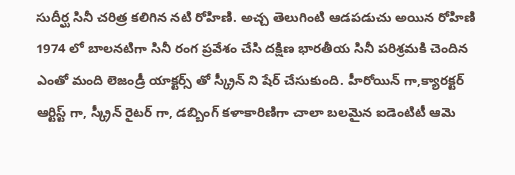సుదీర్ఘ సినీ చరిత్ర కలిగిన నటి రోహిణి. అచ్చ తెలుగింటి ఆడపడుచు అయిన రోహిణి 1974 లో బాలనటిగా సినీ రంగ ప్రవేశం చేసి దక్షిణ భారతీయ సినీ పరిశ్రమకి చెందిన    ఎంతో మంది లెజండ్రీ యాక్టర్స్ తో స్క్రీన్ ని షేర్ చేసుకుంది. హీరోయిన్ గా,క్యారక్టర్ ఆర్టిస్ట్ గా, స్క్రీన్ రైటర్ గా, డబ్బింగ్ కళాకారిణిగా చాలా బలమైన ఐడెంటిటీ ఆమె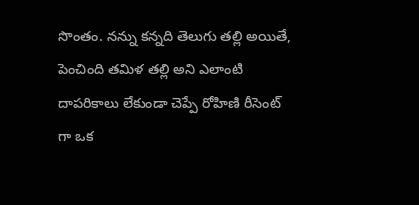సొంతం. నన్ను కన్నది తెలుగు తల్లి అయితే, పెంచింది తమిళ తల్లి అని ఎలాంటి దాపరికాలు లేకుండా చెప్పే రోహిణి రీసెంట్ గా ఒక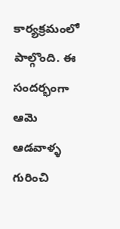కార్యక్రమంలో పాల్గొంది. ఈ సందర్భంగా ఆమె ఆడవాళ్ళ గురించి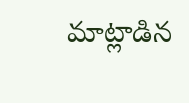మాట్లాడిన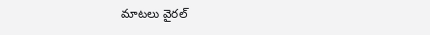మాటలు వైరల్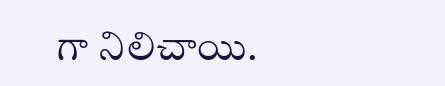గా నిలిచాయి.